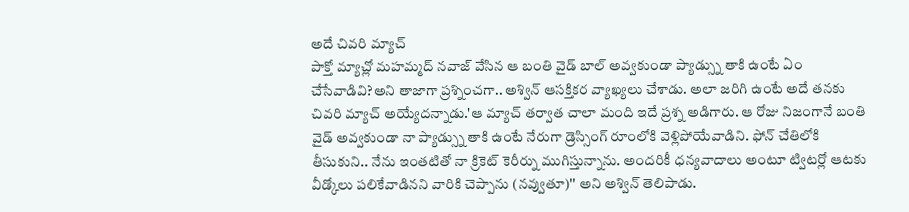అదే చివరి మ్యాచ్
పాక్తో మ్యాచ్లో మహమ్మద్ నవాజ్ వేసిన ఆ బంతి వైడ్ బాల్ అవ్వకుండా ప్యాడ్స్ను తాకి ఉంటే ఏం చేసేవాడివి?అని తాజాగా ప్రశ్నించగా.. అశ్విన్ ఆసక్తికర వ్యాఖ్యలు చేశాడు. అలా జరిగి ఉంటే అదే తనకు చివరి మ్యాచ్ అయ్యేదన్నాడు.'ఆ మ్యాచ్ తర్వాత చాలా మంది ఇదే ప్రశ్న అడిగారు. ఆ రోజు నిజంగానే బంతి వైడ్ అవ్వకుండా నా ప్యాడ్స్ను తాకి ఉంటే నేరుగా డ్రెస్సింగ్ రూంలోకి వెళ్లిపోయేవాడిని. ఫోన్ చేతిలోకి తీసుకుని.. నేను ఇంతటితో నా క్రికెట్ కెరీర్ను ముగిస్తున్నాను. అందరికీ ధన్యవాదాలు అంటూ ట్విటర్లో ఆటకు వీడ్కోలు పలికేవాడినని వారికి చెప్పాను (నవ్వుతూ)'' అని అశ్విన్ తెలిపాడు.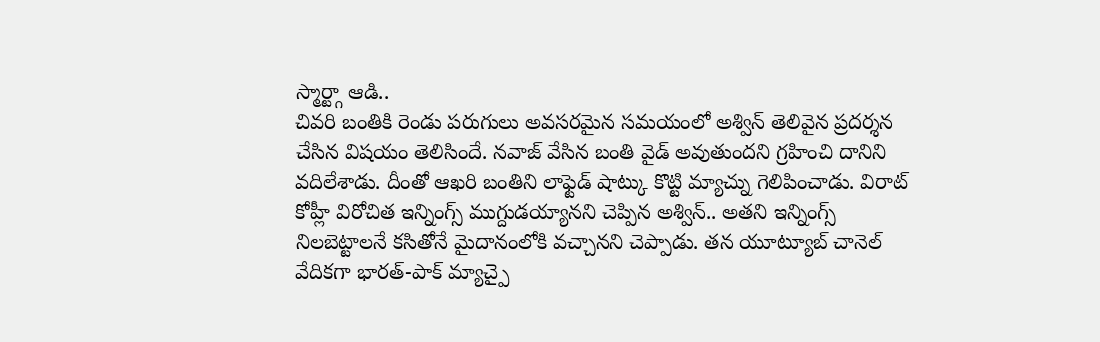స్మార్ట్గా ఆడి..
చివరి బంతికి రెండు పరుగులు అవసరమైన సమయంలో అశ్విన్ తెలివైన ప్రదర్శన చేసిన విషయం తెలిసిందే. నవాజ్ వేసిన బంతి వైడ్ అవుతుందని గ్రహించి దానిని వదిలేశాడు. దీంతో ఆఖరి బంతిని లాఫ్టెడ్ షాట్కు కొట్టి మ్యాచ్ను గెలిపించాడు. విరాట్ కోహ్లీ విరోచిత ఇన్నింగ్స్ ముగ్దుడయ్యానని చెప్పిన అశ్విన్.. అతని ఇన్నింగ్స్ నిలబెట్టాలనే కసితోనే మైదానంలోకి వచ్చానని చెప్పాడు. తన యూట్యూబ్ చానెల్ వేదికగా భారత్-పాక్ మ్యాచ్పై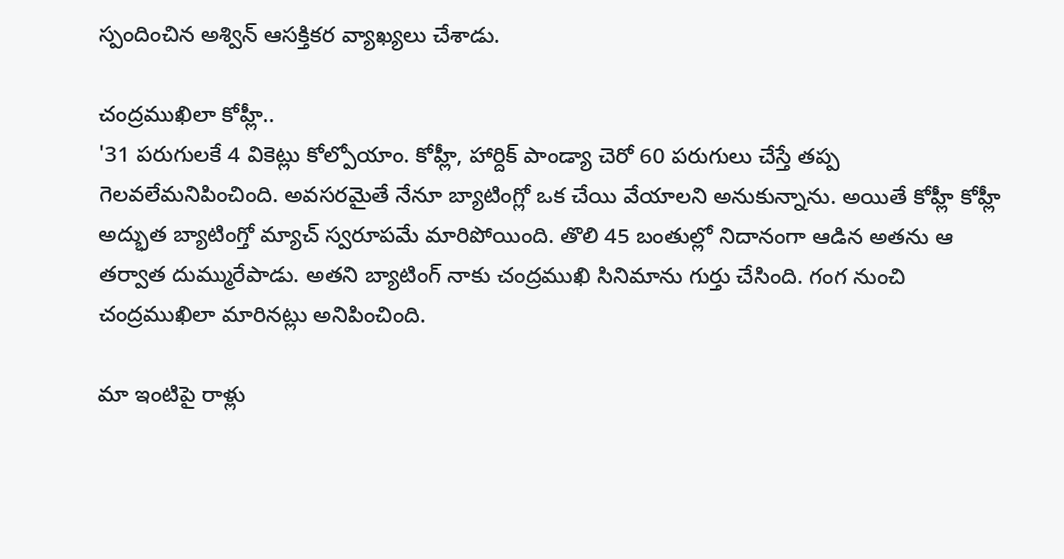స్పందించిన అశ్విన్ ఆసక్తికర వ్యాఖ్యలు చేశాడు.

చంద్రముఖిలా కోహ్లీ..
'31 పరుగులకే 4 వికెట్లు కోల్పోయాం. కోహ్లీ, హార్దిక్ పాండ్యా చెరో 60 పరుగులు చేస్తే తప్ప గెలవలేమనిపించింది. అవసరమైతే నేనూ బ్యాటింగ్లో ఒక చేయి వేయాలని అనుకున్నాను. అయితే కోహ్లీ కోహ్లీ అద్భుత బ్యాటింగ్తో మ్యాచ్ స్వరూపమే మారిపోయింది. తొలి 45 బంతుల్లో నిదానంగా ఆడిన అతను ఆ తర్వాత దుమ్మురేపాడు. అతని బ్యాటింగ్ నాకు చంద్రముఖి సినిమాను గుర్తు చేసింది. గంగ నుంచి చంద్రముఖిలా మారినట్లు అనిపించింది.

మా ఇంటిపై రాళ్లు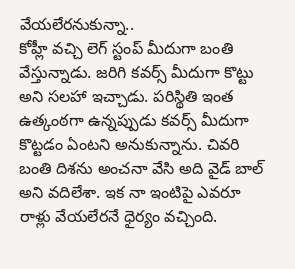వేయలేరనుకున్నా..
కోహ్లీ వచ్చి లెగ్ స్టంప్ మీదుగా బంతి వేస్తున్నాడు. జరిగి కవర్స్ మీదుగా కొట్టు అని సలహా ఇచ్చాడు. పరిస్థితి ఇంత ఉత్కంఠగా ఉన్నప్పుడు కవర్స్ మీదుగా కొట్టడం ఏంటని అనుకున్నాను. చివరి బంతి దిశను అంచనా వేసి అది వైడ్ బాల్ అని వదిలేశా. ఇక నా ఇంటిపై ఎవరూ రాళ్లు వేయలేరనే ధైర్యం వచ్చింది.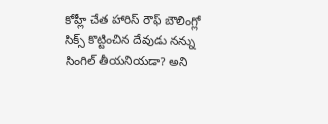కోహ్లీ చేత హారిస్ రౌఫ్ బౌలింగ్లో సిక్స్ కొట్టించిన దేవుడు నన్ను సింగిల్ తీయనియడా? అని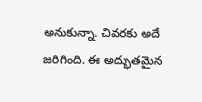అనుకున్నా. చివరకు అదే జరిగింది. ఈ అద్భుతమైన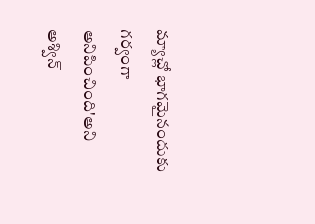మ్యాచ్లో భాగమైనందుకు గర్వంగా అనిపించింది'అని అశ్విన్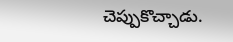చెప్పుకొచ్చాడు.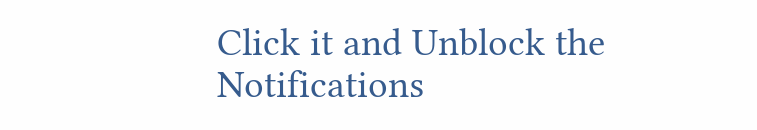Click it and Unblock the Notifications